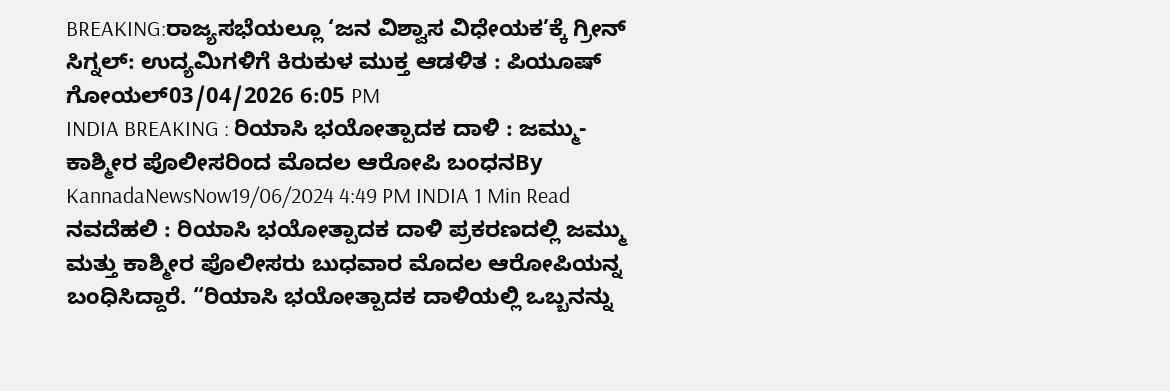BREAKING:ರಾಜ್ಯಸಭೆಯಲ್ಲೂ ‘ಜನ ವಿಶ್ವಾಸ ವಿಧೇಯಕ’ಕ್ಕೆ ಗ್ರೀನ್ ಸಿಗ್ನಲ್: ಉದ್ಯಮಿಗಳಿಗೆ ಕಿರುಕುಳ ಮುಕ್ತ ಆಡಳಿತ : ಪಿಯೂಷ್ ಗೋಯಲ್03/04/2026 6:05 PM
INDIA BREAKING : ರಿಯಾಸಿ ಭಯೋತ್ಪಾದಕ ದಾಳಿ : ಜಮ್ಮು-ಕಾಶ್ಮೀರ ಪೊಲೀಸರಿಂದ ಮೊದಲ ಆರೋಪಿ ಬಂಧನBy KannadaNewsNow19/06/2024 4:49 PM INDIA 1 Min Read ನವದೆಹಲಿ : ರಿಯಾಸಿ ಭಯೋತ್ಪಾದಕ ದಾಳಿ ಪ್ರಕರಣದಲ್ಲಿ ಜಮ್ಮು ಮತ್ತು ಕಾಶ್ಮೀರ ಪೊಲೀಸರು ಬುಧವಾರ ಮೊದಲ ಆರೋಪಿಯನ್ನ ಬಂಧಿಸಿದ್ದಾರೆ. “ರಿಯಾಸಿ ಭಯೋತ್ಪಾದಕ ದಾಳಿಯಲ್ಲಿ ಒಬ್ಬನನ್ನು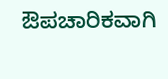ಔಪಚಾರಿಕವಾಗಿ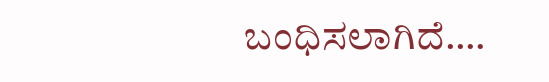ಬಂಧಿಸಲಾಗಿದೆ.…